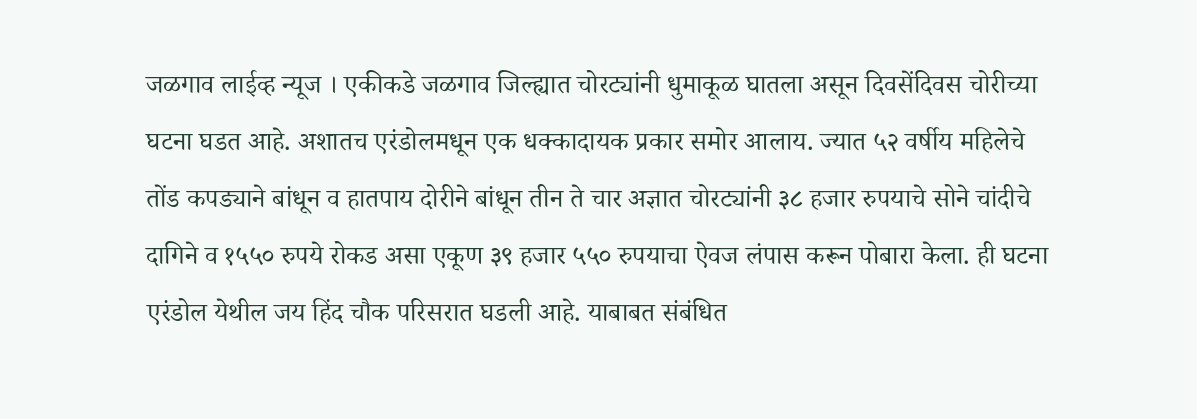जळगाव लाईव्ह न्यूज । एकीकडे जळगाव जिल्ह्यात चोरट्यांनी धुमाकूळ घातला असून दिवसेंदिवस चोरीच्या घटना घडत आहे. अशातच एरंडोलमधून एक धक्कादायक प्रकार समोर आलाय. ज्यात ५२ वर्षीय महिलेचे तोंड कपड्याने बांधून व हातपाय दोरीने बांधून तीन ते चार अज्ञात चोरट्यांनी ३८ हजार रुपयाचे सोने चांदीचे दागिने व १५५० रुपये रोकड असा एकूण ३९ हजार ५५० रुपयाचा ऐवज लंपास करून पोबारा केला. ही घटना एरंडोल येथील जय हिंद चौक परिसरात घडली आहे. याबाबत संबंधित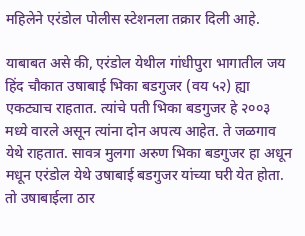महिलेने एरंडोल पोलीस स्टेशनला तक्रार दिली आहे.

याबाबत असे की, एरंडोल येथील गांधीपुरा भागातील जय हिंद चौकात उषाबाई भिका बडगुजर (वय ५२) ह्या एकट्याच राहतात. त्यांचे पती भिका बडगुजर हे २००३ मध्ये वारले असून त्यांना दोन अपत्य आहेत. ते जळगाव येथे राहतात. सावत्र मुलगा अरुण भिका बडगुजर हा अधून मधून एरंडोल येथे उषाबाई बडगुजर यांच्या घरी येत होता. तो उषाबाईला ठार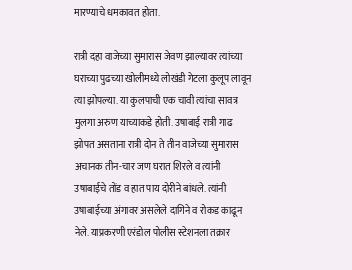मारण्याचे धमकावत होता.

रात्री दहा वाजेच्या सुमारास जेवण झाल्यावर त्यांच्या घराच्या पुढच्या खोलीमध्ये लोखंडी गेटला कुलूप लावून त्या झोपल्या. या कुलपाची एक चावी त्यांचा सावत्र मुलगा अरुण याच्याकडे होती. उषाबाई रात्री गाढ झोपत असताना रात्री दोन ते तीन वाजेच्या सुमारास अचानक तीन-चार जण घरात शिरले व त्यांनी उषाबाईचे तोंड व हात पाय दोरीने बांधले. त्यांनी उषाबाईच्या अंगावर असलेले दागिने व रोकड काढून नेले. याप्रकरणी एरंडोल पोलीस स्टेशनला तक्रार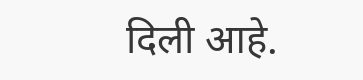दिली आहे.